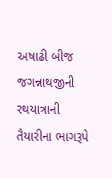અષાઢી બીજ જગન્નાથજીની રથયાત્રાની તૈયારીના ભાગરૂપે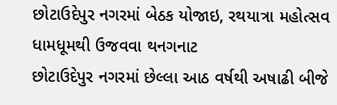છોટાઉદેપુર નગરમાં બેઠક યોજાઇ, રથયાત્રા મહોત્સવ ધામધૂમથી ઉજવવા થનગનાટ
છોટાઉદેપુર નગરમાં છેલ્લા આઠ વર્ષથી અષાઢી બીજે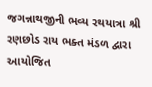જગન્નાથજીની ભવ્ય રથયાત્રા શ્રી રણછોડ રાય ભક્ત મંડળ દ્વારા આયોજિત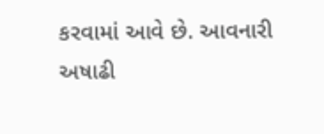કરવામાં આવે છે. આવનારી અષાઢી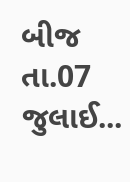બીજ તા.07 જુલાઈ...